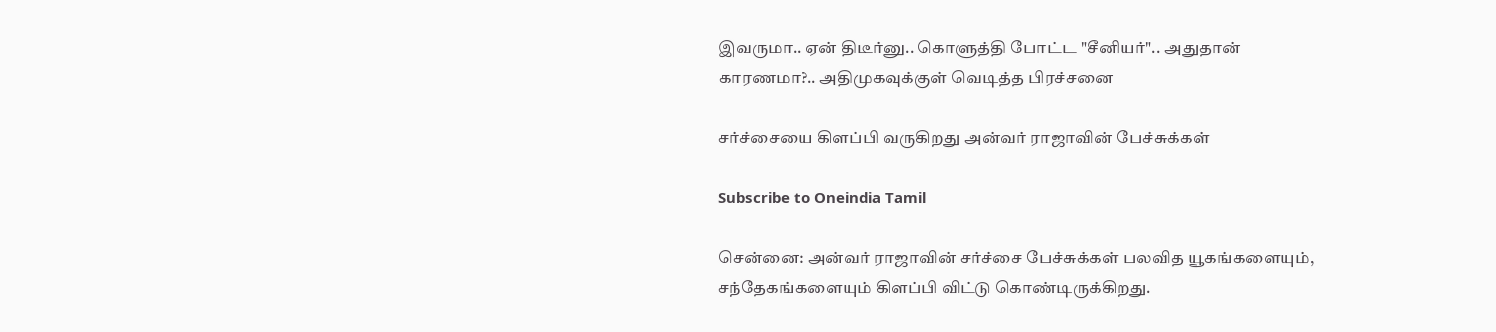இவருமா.. ஏன் திடீர்னு.. கொளுத்தி போட்ட "சீனியர்".. அதுதான் காரணமா?.. அதிமுகவுக்குள் வெடித்த பிரச்சனை

சர்ச்சையை கிளப்பி வருகிறது அன்வர் ராஜாவின் பேச்சுக்கள்

Subscribe to Oneindia Tamil

சென்னை: அன்வர் ராஜாவின் சர்ச்சை பேச்சுக்கள் பலவித யூகங்களையும், சந்தேகங்களையும் கிளப்பி விட்டு கொண்டிருக்கிறது.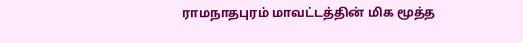ராமநாதபுரம் மாவட்டத்தின் மிக மூத்த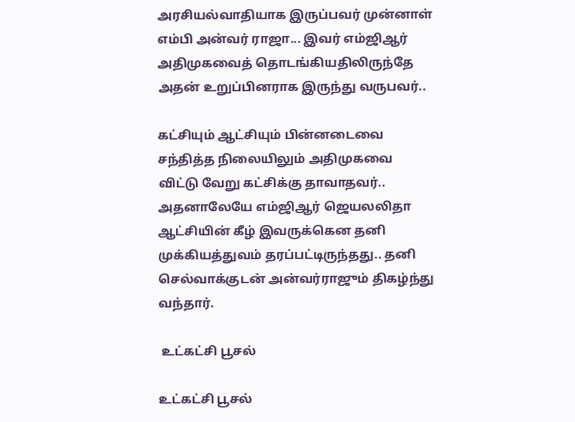அரசியல்வாதியாக இருப்பவர் முன்னாள் எம்பி அன்வர் ராஜா... இவர் எம்ஜிஆர் அதிமுகவைத் தொடங்கியதிலிருந்தே அதன் உறுப்பினராக இருந்து வருபவர்..

கட்சியும் ஆட்சியும் பின்னடைவை சந்தித்த நிலையிலும் அதிமுகவை விட்டு வேறு கட்சிக்கு தாவாதவர்.. அதனாலேயே எம்ஜிஆர் ஜெயலலிதா ஆட்சியின் கீழ் இவருக்கென தனி முக்கியத்துவம் தரப்பட்டிருந்தது.. தனி செல்வாக்குடன் அன்வர்ராஜும் திகழ்ந்து வந்தார்.

 உட்கட்சி பூசல்

உட்கட்சி பூசல்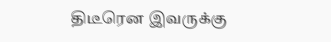திடீரென இவருக்கு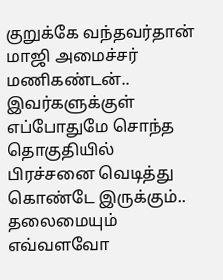குறுக்கே வந்தவர்தான் மாஜி அமைச்சர் மணிகண்டன்.. இவர்களுக்குள் எப்போதுமே சொந்த தொகுதியில் பிரச்சனை வெடித்து கொண்டே இருக்கும்.. தலைமையும் எவ்வளவோ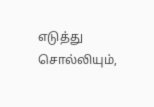எடுத்து சொல்லியும்,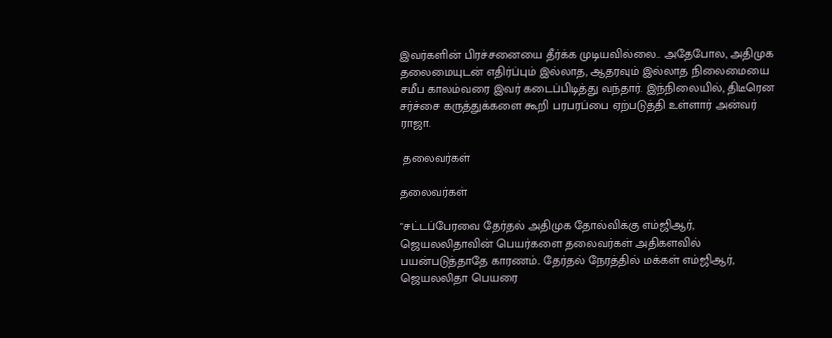இவர்களின் பிரச்சனையை தீர்க்க முடியவில்லை.. அதேபோல, அதிமுக தலைமையுடன் எதிர்ப்பும் இல்லாத, ஆதரவும் இல்லாத நிலைமையை சமீப காலம்வரை இவர் கடைப்பிடித்து வந்தார். இந்நிலையில், திடீரென சர்ச்சை கருத்துக்களை கூறி பரபரப்பை ஏற்படுத்தி உள்ளார் அன்வர் ராஜா.

 தலைவர்கள்

தலைவர்கள்

"சட்டப்பேரவை தேர்தல் அதிமுக தோல்விக்கு எம்ஜிஆர், ஜெயலலிதாவின் பெயர்களை தலைவர்கள் அதிகளவில் பயன்படுத்தாதே காரணம்.. தேர்தல் நேரத்தில் மக்கள் எம்ஜிஆர், ஜெயலலிதா பெயரை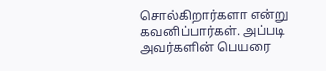சொல்கிறார்களா என்று கவனிப்பார்கள். அப்படி அவர்களின் பெயரை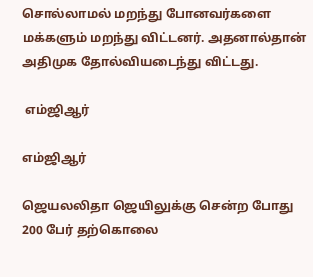சொல்லாமல் மறந்து போனவர்களை மக்களும் மறந்து விட்டனர். அதனால்தான் அதிமுக தோல்வியடைந்து விட்டது.

 எம்ஜிஆர்

எம்ஜிஆர்

ஜெயலலிதா ஜெயிலுக்கு சென்ற போது 200 பேர் தற்கொலை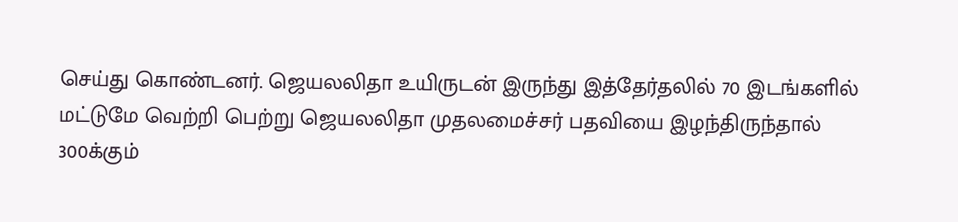செய்து கொண்டனர். ஜெயலலிதா உயிருடன் இருந்து இத்தேர்தலில் 70 இடங்களில் மட்டுமே வெற்றி பெற்று ஜெயலலிதா முதலமைச்சர் பதவியை இழந்திருந்தால் 300க்கும்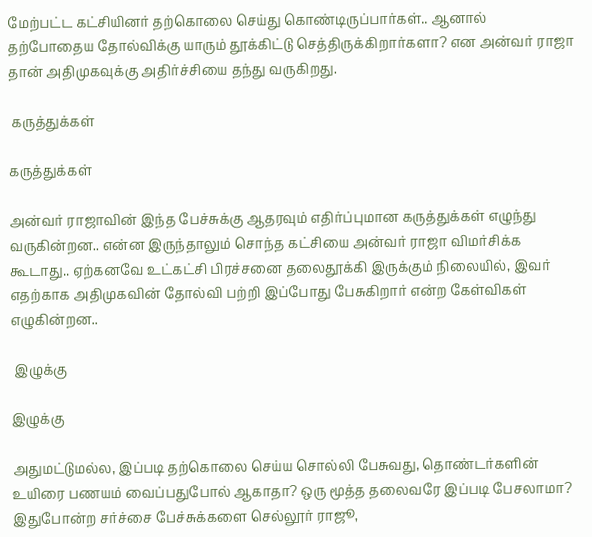மேற்பட்ட கட்சியினர் தற்கொலை செய்து கொண்டிருப்பார்கள்.. ஆனால் தற்போதைய தோல்விக்கு யாரும் தூக்கிட்டு செத்திருக்கிறார்களா? என அன்வர் ராஜா தான் அதிமுகவுக்கு அதிர்ச்சியை தந்து வருகிறது.

 கருத்துக்கள்

கருத்துக்கள்

அன்வர் ராஜாவின் இந்த பேச்சுக்கு ஆதரவும் எதிர்ப்புமான கருத்துக்கள் எழுந்து வருகின்றன.. என்ன இருந்தாலும் சொந்த கட்சியை அன்வர் ராஜா விமர்சிக்க கூடாது.. ஏற்கனவே உட்கட்சி பிரச்சனை தலைதூக்கி இருக்கும் நிலையில், இவர் எதற்காக அதிமுகவின் தோல்வி பற்றி இப்போது பேசுகிறார் என்ற கேள்விகள் எழுகின்றன..

 இழுக்கு

இழுக்கு

அதுமட்டுமல்ல, இப்படி தற்கொலை செய்ய சொல்லி பேசுவது, தொண்டர்களின் உயிரை பணயம் வைப்பதுபோல் ஆகாதா? ஒரு மூத்த தலைவரே இப்படி பேசலாமா? இதுபோன்ற சர்ச்சை பேச்சுக்களை செல்லூர் ராஜூ,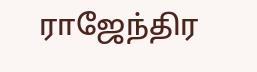ராஜேந்திர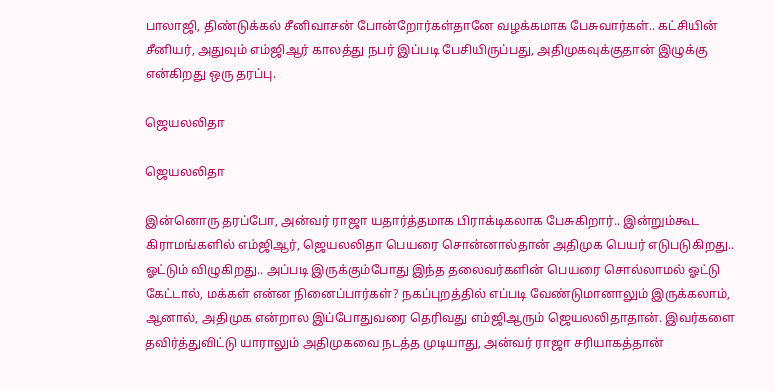பாலாஜி, திண்டுக்கல் சீனிவாசன் போன்றோர்கள்தானே வழக்கமாக பேசுவார்கள்.. கட்சியின் சீனியர், அதுவும் எம்ஜிஆர் காலத்து நபர் இப்படி பேசியிருப்பது, அதிமுகவுக்குதான் இழுக்கு என்கிறது ஒரு தரப்பு.

ஜெயலலிதா

ஜெயலலிதா

இன்னொரு தரப்போ, அன்வர் ராஜா யதார்த்தமாக பிராக்டிகலாக பேசுகிறார்.. இன்றும்கூட கிராமங்களில் எம்ஜிஆர், ஜெயலலிதா பெயரை சொன்னால்தான் அதிமுக பெயர் எடுபடுகிறது.. ஓட்டும் விழுகிறது.. அப்படி இருக்கும்போது இந்த தலைவர்களின் பெயரை சொல்லாமல் ஓட்டு கேட்டால், மக்கள் என்ன நினைப்பார்கள்? நகப்புறத்தில் எப்படி வேண்டுமானாலும் இருக்கலாம், ஆனால், அதிமுக என்றால இப்போதுவரை தெரிவது எம்ஜிஆரும் ஜெயலலிதாதான். இவர்களை தவிர்த்துவிட்டு யாராலும் அதிமுகவை நடத்த முடியாது, அன்வர் ராஜா சரியாகத்தான்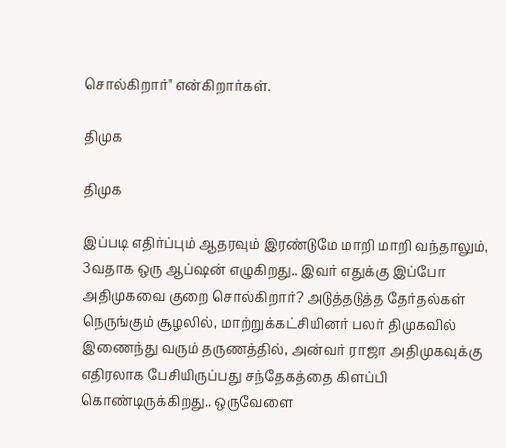சொல்கிறார்" என்கிறார்கள்.

திமுக

திமுக

இப்படி எதிர்ப்பும் ஆதரவும் இரண்டுமே மாறி மாறி வந்தாலும், 3வதாக ஒரு ஆப்ஷன் எழுகிறது.. இவர் எதுக்கு இப்போ அதிமுகவை குறை சொல்கிறார்? அடுத்தடுத்த தேர்தல்கள் நெருங்கும் சூழலில், மாற்றுக்கட்சியினர் பலர் திமுகவில் இணைந்து வரும் தருணத்தில், அன்வர் ராஜா அதிமுகவுக்கு எதிரலாக பேசியிருப்பது சந்தேகத்தை கிளப்பி கொண்டிருக்கிறது.. ஒருவேளை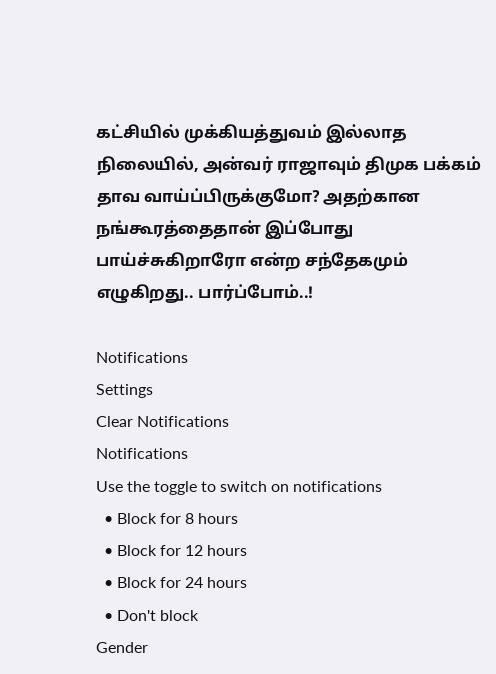கட்சியில் முக்கியத்துவம் இல்லாத நிலையில், அன்வர் ராஜாவும் திமுக பக்கம் தாவ வாய்ப்பிருக்குமோ? அதற்கான நங்கூரத்தைதான் இப்போது பாய்ச்சுகிறாரோ என்ற சந்தேகமும் எழுகிறது.. பார்ப்போம்..!

Notifications
Settings
Clear Notifications
Notifications
Use the toggle to switch on notifications
  • Block for 8 hours
  • Block for 12 hours
  • Block for 24 hours
  • Don't block
Gender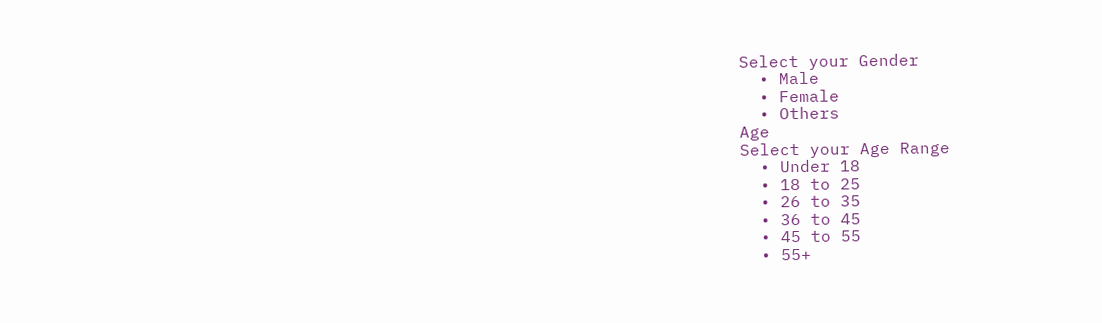Select your Gender
  • Male
  • Female
  • Others
Age
Select your Age Range
  • Under 18
  • 18 to 25
  • 26 to 35
  • 36 to 45
  • 45 to 55
  • 55+